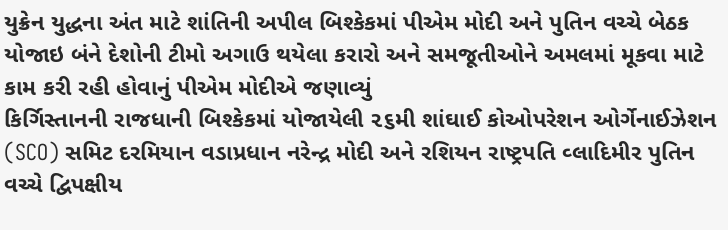યુક્રેન યુદ્ધના અંત માટે શાંતિની અપીલ બિશ્કેકમાં પીએમ મોદી અને પુતિન વચ્ચે બેઠક યોજાઇ બંને દેશોની ટીમો અગાઉ થયેલા કરારો અને સમજૂતીઓને અમલમાં મૂકવા માટે કામ કરી રહી હોવાનું પીએમ મોદીએ જણાવ્યું
કિર્ગિસ્તાનની રાજધાની બિશ્કેકમાં યોજાયેલી ૨૬મી શાંઘાઈ કોઓપરેશન ઓર્ગેનાઈઝેશન (SCO) સમિટ દરમિયાન વડાપ્રધાન નરેન્દ્ર મોદી અને રશિયન રાષ્ટ્રપતિ વ્લાદિમીર પુતિન વચ્ચે દ્વિપક્ષીય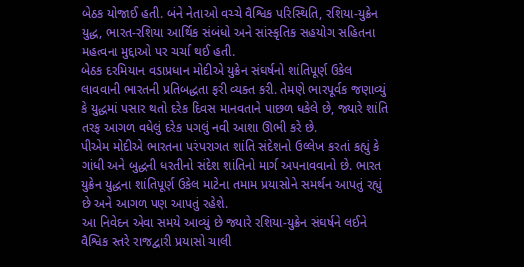બેઠક યોજાઈ હતી. બંને નેતાઓ વચ્ચે વૈશ્વિક પરિસ્થિતિ, રશિયા-યુક્રેન યુદ્ધ, ભારત-રશિયા આર્થિક સંબંધો અને સાંસ્કૃતિક સહયોગ સહિતના મહત્વના મુદ્દાઓ પર ચર્ચા થઈ હતી.
બેઠક દરમિયાન વડાપ્રધાન મોદીએ યુક્રેન સંઘર્ષનો શાંતિપૂર્ણ ઉકેલ લાવવાની ભારતની પ્રતિબદ્ધતા ફરી વ્યક્ત કરી. તેમણે ભારપૂર્વક જણાવ્યું કે યુદ્ધમાં પસાર થતો દરેક દિવસ માનવતાને પાછળ ધકેલે છે, જ્યારે શાંતિ તરફ આગળ વધેલું દરેક પગલું નવી આશા ઊભી કરે છે.
પીએમ મોદીએ ભારતના પરંપરાગત શાંતિ સંદેશનો ઉલ્લેખ કરતાં કહ્યું કે ગાંધી અને બુદ્ધની ધરતીનો સંદેશ શાંતિનો માર્ગ અપનાવવાનો છે. ભારત યુક્રેન યુદ્ધના શાંતિપૂર્ણ ઉકેલ માટેના તમામ પ્રયાસોને સમર્થન આપતું રહ્યું છે અને આગળ પણ આપતું રહેશે.
આ નિવેદન એવા સમયે આવ્યું છે જ્યારે રશિયા-યુક્રેન સંઘર્ષને લઈને વૈશ્વિક સ્તરે રાજદ્વારી પ્રયાસો ચાલી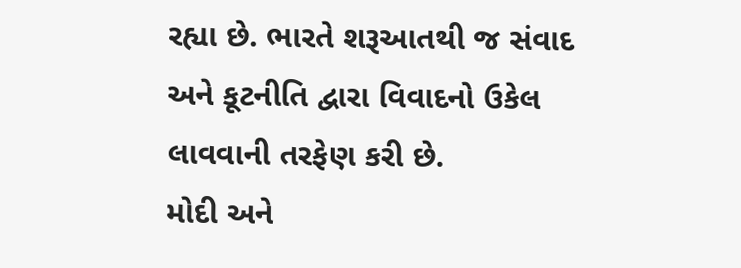રહ્યા છે. ભારતે શરૂઆતથી જ સંવાદ અને કૂટનીતિ દ્વારા વિવાદનો ઉકેલ લાવવાની તરફેણ કરી છે.
મોદી અને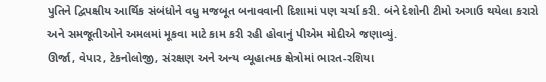પુતિને દ્વિપક્ષીય આર્થિક સંબંધોને વધુ મજબૂત બનાવવાની દિશામાં પણ ચર્ચા કરી. બંને દેશોની ટીમો અગાઉ થયેલા કરારો અને સમજૂતીઓને અમલમાં મૂકવા માટે કામ કરી રહી હોવાનું પીએમ મોદીએ જણાવ્યું.
ઊર્જા, વેપાર, ટેકનોલોજી, સંરક્ષણ અને અન્ય વ્યૂહાત્મક ક્ષેત્રોમાં ભારત-રશિયા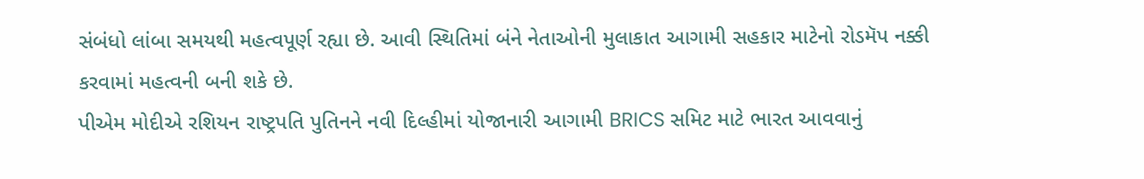સંબંધો લાંબા સમયથી મહત્વપૂર્ણ રહ્યા છે. આવી સ્થિતિમાં બંને નેતાઓની મુલાકાત આગામી સહકાર માટેનો રોડમૅપ નક્કી કરવામાં મહત્વની બની શકે છે.
પીએમ મોદીએ રશિયન રાષ્ટ્રપતિ પુતિનને નવી દિલ્હીમાં યોજાનારી આગામી BRICS સમિટ માટે ભારત આવવાનું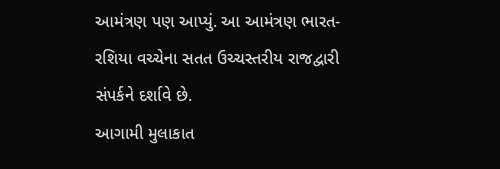આમંત્રણ પણ આપ્યું. આ આમંત્રણ ભારત-રશિયા વચ્ચેના સતત ઉચ્ચસ્તરીય રાજદ્વારી સંપર્કને દર્શાવે છે.
આગામી મુલાકાત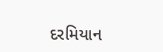દરમિયાન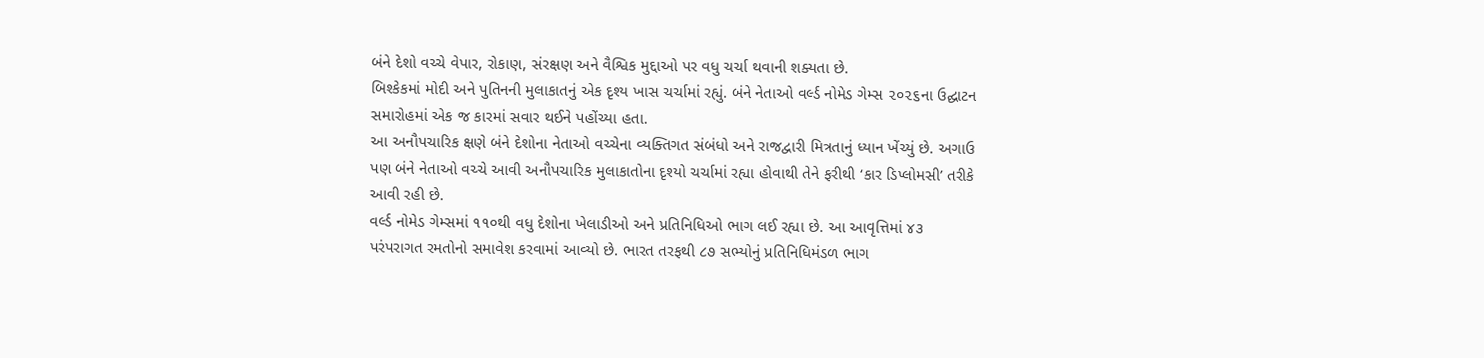બંને દેશો વચ્ચે વેપાર, રોકાણ, સંરક્ષણ અને વૈશ્વિક મુદ્દાઓ પર વધુ ચર્ચા થવાની શક્યતા છે.
બિશ્કેકમાં મોદી અને પુતિનની મુલાકાતનું એક દૃશ્ય ખાસ ચર્ચામાં રહ્યું. બંને નેતાઓ વર્લ્ડ નોમેડ ગેમ્સ ૨૦૨૬ના ઉદ્ઘાટન સમારોહમાં એક જ કારમાં સવાર થઈને પહોંચ્યા હતા.
આ અનૌપચારિક ક્ષણે બંને દેશોના નેતાઓ વચ્ચેના વ્યક્તિગત સંબંધો અને રાજદ્વારી મિત્રતાનું ધ્યાન ખેંચ્યું છે. અગાઉ પણ બંને નેતાઓ વચ્ચે આવી અનૌપચારિક મુલાકાતોના દૃશ્યો ચર્ચામાં રહ્યા હોવાથી તેને ફરીથી ‘કાર ડિપ્લોમસી’ તરીકે આવી રહી છે.
વર્લ્ડ નોમેડ ગેમ્સમાં ૧૧૦થી વધુ દેશોના ખેલાડીઓ અને પ્રતિનિધિઓ ભાગ લઈ રહ્યા છે. આ આવૃત્તિમાં ૪૩ પરંપરાગત રમતોનો સમાવેશ કરવામાં આવ્યો છે. ભારત તરફથી ૮૭ સભ્યોનું પ્રતિનિધિમંડળ ભાગ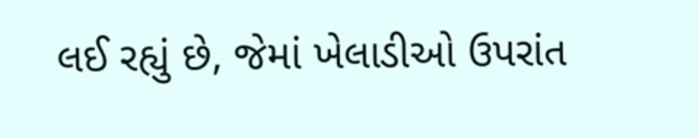લઈ રહ્યું છે, જેમાં ખેલાડીઓ ઉપરાંત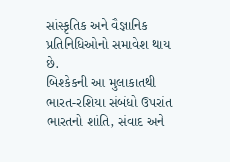સાંસ્કૃતિક અને વૈજ્ઞાનિક પ્રતિનિધિઓનો સમાવેશ થાય છે.
બિશ્કેકની આ મુલાકાતથી ભારત-રશિયા સંબંધો ઉપરાંત ભારતનો શાંતિ, સંવાદ અને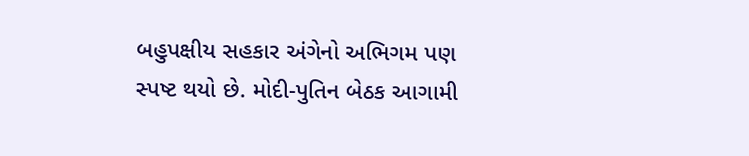બહુપક્ષીય સહકાર અંગેનો અભિગમ પણ સ્પષ્ટ થયો છે. મોદી-પુતિન બેઠક આગામી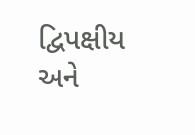દ્વિપક્ષીય અને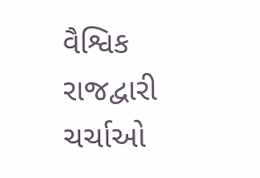વૈશ્વિક રાજદ્વારી ચર્ચાઓ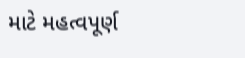માટે મહત્વપૂર્ણ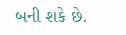બની શકે છે.